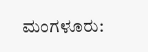ಮಂಗಳೂರು: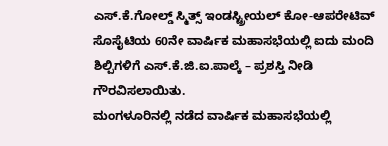ಎಸ್.ಕೆ.ಗೋಲ್ಡ್ ಸ್ಮಿತ್ಸ್ ಇಂಡಸ್ಟ್ರೀಯಲ್ ಕೋ-ಆಪರೇಟಿವ್ ಸೊಸೈಟಿಯ 60ನೇ ವಾರ್ಷಿಕ ಮಹಾಸಭೆಯಲ್ಲಿ ಐದು ಮಂದಿ ಶಿಲ್ಪಿಗಳಿಗೆ ಎಸ್.ಕೆ.ಜಿ.ಐ.ಪಾಲ್ಕೆ – ಪ್ರಶಸ್ತಿ ನೀಡಿ ಗೌರವಿಸಲಾಯಿತು.
ಮಂಗಳೂರಿನಲ್ಲಿ ನಡೆದ ವಾರ್ಷಿಕ ಮಹಾಸಭೆಯಲ್ಲಿ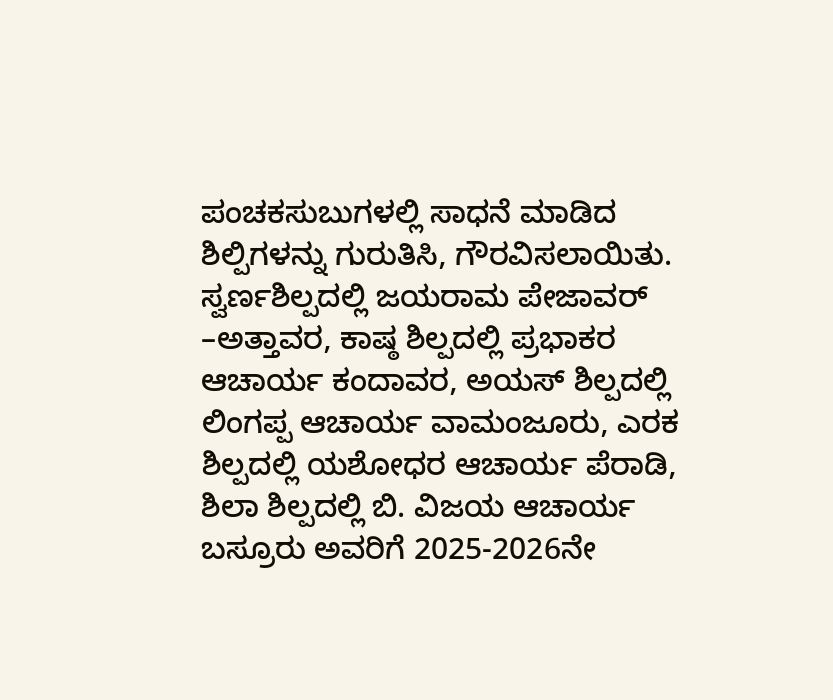ಪಂಚಕಸುಬುಗಳಲ್ಲಿ ಸಾಧನೆ ಮಾಡಿದ ಶಿಲ್ಪಿಗಳನ್ನು ಗುರುತಿಸಿ, ಗೌರವಿಸಲಾಯಿತು.
ಸ್ವರ್ಣಶಿಲ್ಪದಲ್ಲಿ ಜಯರಾಮ ಪೇಜಾವರ್ –ಅತ್ತಾವರ, ಕಾಷ್ಠ ಶಿಲ್ಪದಲ್ಲಿ ಪ್ರಭಾಕರ ಆಚಾರ್ಯ ಕಂದಾವರ, ಅಯಸ್ ಶಿಲ್ಪದಲ್ಲಿ ಲಿಂಗಪ್ಪ ಆಚಾರ್ಯ ವಾಮಂಜೂರು, ಎರಕ ಶಿಲ್ಪದಲ್ಲಿ ಯಶೋಧರ ಆಚಾರ್ಯ ಪೆರಾಡಿ, ಶಿಲಾ ಶಿಲ್ಪದಲ್ಲಿ ಬಿ. ವಿಜಯ ಆಚಾರ್ಯ ಬಸ್ರೂರು ಅವರಿಗೆ 2025-2026ನೇ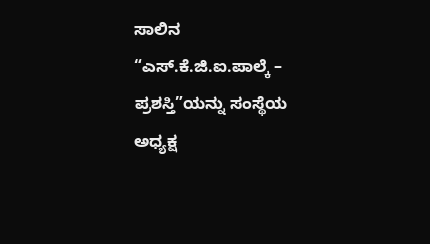ಸಾಲಿನ “ಎಸ್.ಕೆ.ಜಿ.ಐ.ಪಾಲ್ಕೆ – ಪ್ರಶಸ್ತಿ”ಯನ್ನು ಸಂಸ್ಥೆಯ ಅಧ್ಯಕ್ಷ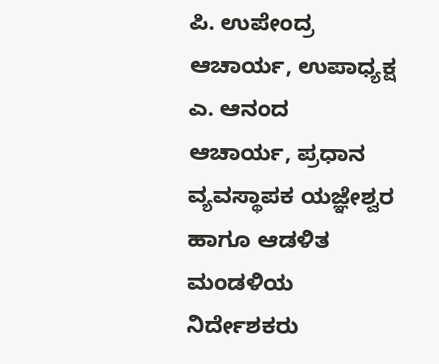ಪಿ. ಉಪೇಂದ್ರ ಆಚಾರ್ಯ, ಉಪಾಧ್ಯಕ್ಷ ಎ. ಆನಂದ ಆಚಾರ್ಯ, ಪ್ರಧಾನ ವ್ಯವಸ್ಥಾಪಕ ಯಜ್ಞೇಶ್ವರ ಹಾಗೂ ಆಡಳಿತ ಮಂಡಳಿಯ ನಿರ್ದೇಶಕರು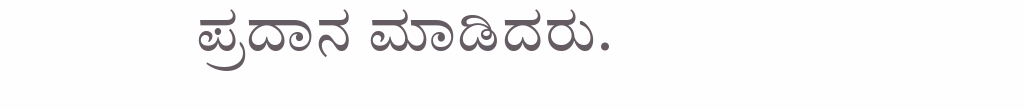ಪ್ರದಾನ ಮಾಡಿದರು.